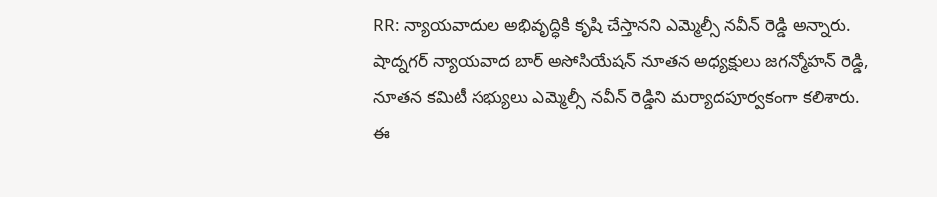RR: న్యాయవాదుల అభివృద్ధికి కృషి చేస్తానని ఎమ్మెల్సీ నవీన్ రెడ్డి అన్నారు. షాద్నగర్ న్యాయవాద బార్ అసోసియేషన్ నూతన అధ్యక్షులు జగన్మోహన్ రెడ్డి, నూతన కమిటీ సభ్యులు ఎమ్మెల్సీ నవీన్ రెడ్డిని మర్యాదపూర్వకంగా కలిశారు. ఈ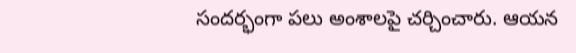సందర్భంగా పలు అంశాలపై చర్చించారు. ఆయన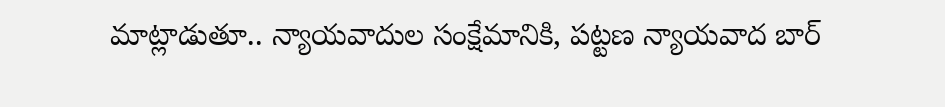మాట్లాడుతూ.. న్యాయవాదుల సంక్షేమానికి, పట్టణ న్యాయవాద బార్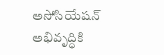అసోసియేషన్ అభివృద్ధికి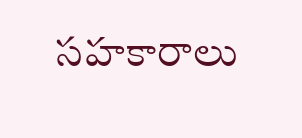సహకారాలు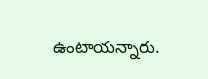ఉంటాయన్నారు.